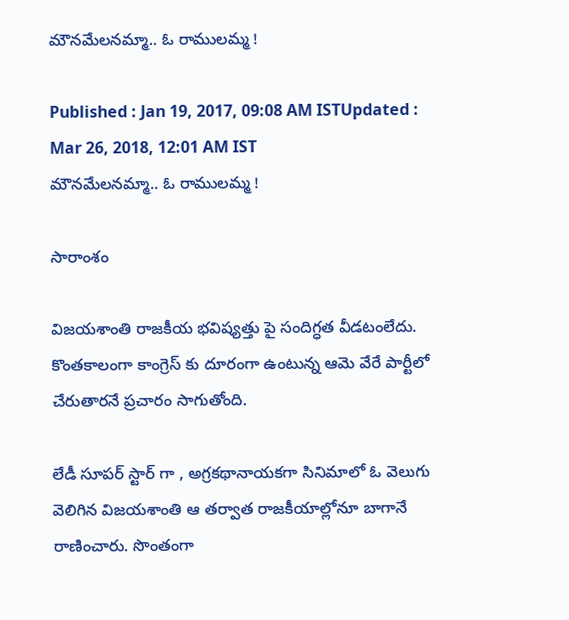మౌనమేలనమ్మా.. ఓ రాములమ్మ !

Published : Jan 19, 2017, 09:08 AM ISTUpdated : Mar 26, 2018, 12:01 AM IST
మౌనమేలనమ్మా.. ఓ రాములమ్మ !

సారాంశం

విజయశాంతి రాజకీయ భవిష్యత్తు పై సందిగ్ధత వీడటంలేదు. కొంతకాలంగా కాంగ్రెస్ కు దూరంగా ఉంటున్న ఆమె వేరే పార్టీలో చేరుతారనే ప్రచారం సాగుతోంది.

లేడీ సూపర్ స్టార్ గా , అగ్రకథానాయకగా సినిమాలో ఓ వెలుగు వెలిగిన విజయశాంతి ఆ తర్వాత రాజకీయాల్లోనూ బాగానే రాణించారు. సొంతంగా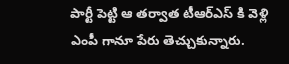పార్టీ పెట్టి ఆ తర్వాత టీఆర్ఎస్ కి వెళ్లి ఎంపీ గానూ పేరు తెచ్చుకున్నారు.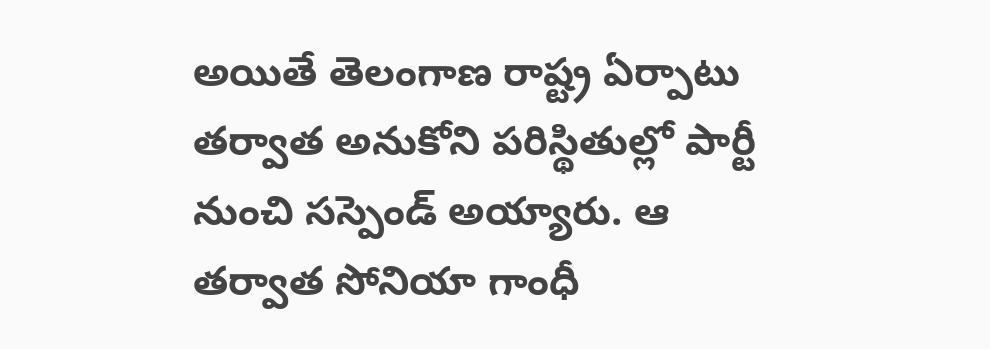అయితే తెలంగాణ రాష్ట్ర ఏర్పాటు తర్వాత అనుకోని పరిస్థితుల్లో పార్టీ నుంచి సస్పెండ్ అయ్యారు. ఆ తర్వాత సోనియా గాంధీ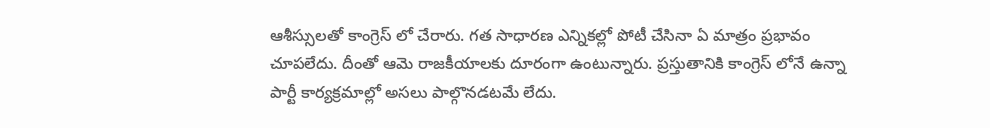ఆశీస్సులతో కాంగ్రెస్ లో చేరారు. గత సాధారణ ఎన్నికల్లో పోటీ చేసినా ఏ మాత్రం ప్రభావం చూపలేదు. దీంతో ఆమె రాజకీయాలకు దూరంగా ఉంటున్నారు. ప్రస్తుతానికి కాంగ్రెస్ లోనే ఉన్నా పార్టీ కార్యక్రమాల్లో అసలు పాల్గొనడటమే లేదు.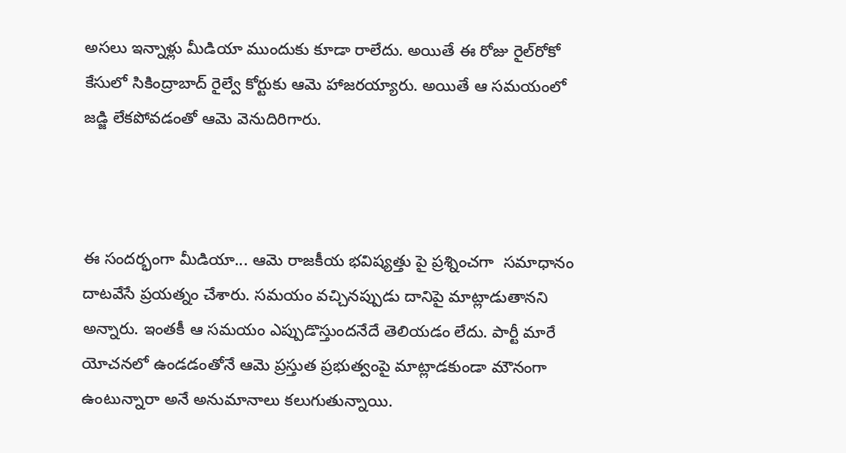అసలు ఇన్నాళ్లు మీడియా ముందుకు కూడా రాలేదు. అయితే ఈ రోజు రైల్‌రోకో కేసులో సికింద్రాబాద్ రైల్వే కోర్టుకు ఆమె హాజరయ్యారు. అయితే ఆ సమయంలో జడ్జి లేకపోవడంతో ఆమె వెనుదిరిగారు.



ఈ సందర్భంగా మీడియా... ఆమె రాజకీయ భవిష్యత్తు పై ప్రశ్నించగా  సమాధానం దాటవేసే ప్రయత్నం చేశారు. సమయం వచ్చినప్పుడు దానిపై మాట్లాడుతానని అన్నారు. ఇంతకీ ఆ సమయం ఎప్పుడొస్తుందనేదే తెలియడం లేదు. పార్టీ మారే యోచనలో ఉండడంతోనే ఆమె ప్రస్తుత ప్రభుత్వంపై మాట్లాడకుండా మౌనంగా ఉంటున్నారా అనే అనుమానాలు కలుగుతున్నాయి.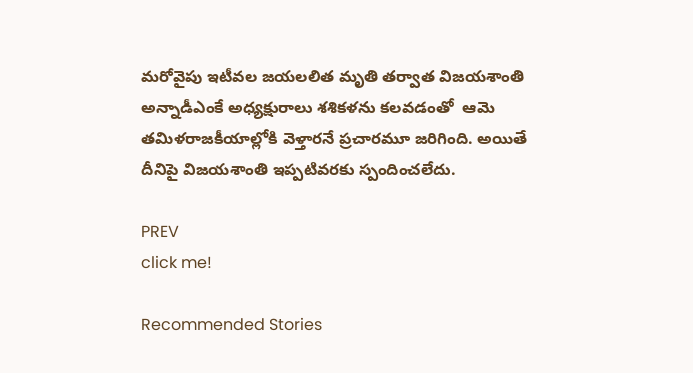మరోవైపు ఇటీవల జయలలిత మృతి తర్వాత విజయశాంతి అన్నాడీఎంకే అధ్యక్షురాలు శశికళను కలవడంతో  ఆమె తమిళరాజకీయాల్లోకి వెళ్తారనే ప్రచారమూ జరిగింది. అయితే దీనిపై విజయశాంతి ఇప్పటివరకు స్పందించలేదు.

PREV
click me!

Recommended Stories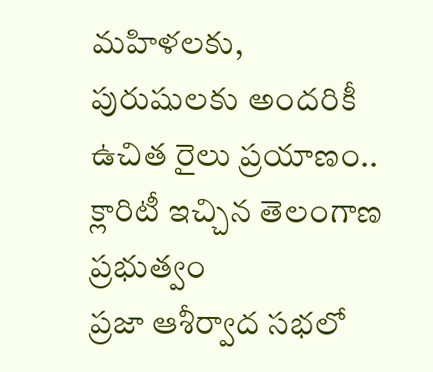మ‌హిళ‌ల‌కు, పురుషుల‌కు అంద‌రికీ ఉచిత రైలు ప్ర‌యాణం.. క్లారిటీ ఇచ్చిన తెలంగాణ ప్ర‌భుత్వం
ప్రజా ఆశీర్వాద సభలో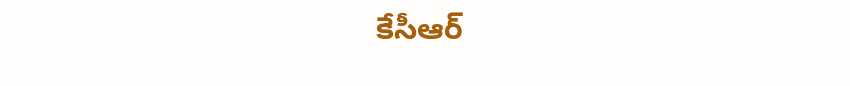కేసీఆర్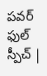పవర్ ఫుల్ స్పీచ్ |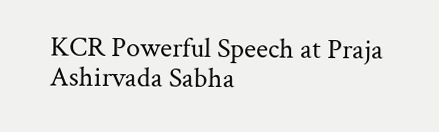KCR Powerful Speech at Praja Ashirvada Sabha